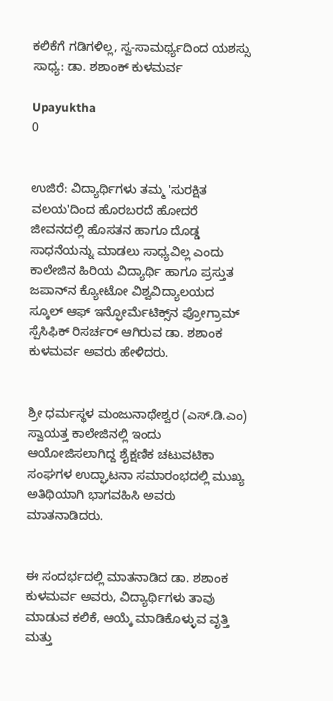ಕಲಿಕೆಗೆ ಗಡಿಗಳಿಲ್ಲ, ಸ್ವ-ಸಾಮರ್ಥ್ಯದಿಂದ ಯಶಸ್ಸು ಸಾಧ್ಯ: ಡಾ. ಶಶಾಂಕ್ ಕುಳಮರ್ವ

Upayuktha
0


ಉಜಿರೆ: ವಿದ್ಯಾರ್ಥಿಗಳು ತಮ್ಮ 'ಸುರಕ್ಷಿತ ವಲಯ'ದಿಂದ ಹೊರಬರದೆ ಹೋದರೆ ಜೀವನದಲ್ಲಿ ಹೊಸತನ ಹಾಗೂ ದೊಡ್ಡ ಸಾಧನೆಯನ್ನು ಮಾಡಲು ಸಾಧ್ಯವಿಲ್ಲ ಎಂದು ಕಾಲೇಜಿನ ಹಿರಿಯ ವಿದ್ಯಾರ್ಥಿ ಹಾಗೂ ಪ್ರಸ್ತುತ ಜಪಾನ್‌ನ ಕ್ಯೋಟೋ ವಿಶ್ವವಿದ್ಯಾಲಯದ ಸ್ಕೂಲ್ ಆಫ್ ಇನ್ಫೋರ್ಮೆಟಿಕ್ಸ್‌ನ ಪ್ರೋಗ್ರಾಮ್ ಸ್ಪೆಸಿಫಿಕ್ ರಿಸರ್ಚರ್ ಆಗಿರುವ ಡಾ. ಶಶಾಂಕ ಕುಳಮರ್ವ ಅವರು ಹೇಳಿದರು.


ಶ್ರೀ ಧರ್ಮಸ್ಥಳ ಮಂಜುನಾಥೇಶ್ವರ (ಎಸ್.ಡಿ.ಎಂ) ಸ್ವಾಯತ್ತ ಕಾಲೇಜಿನಲ್ಲಿ ಇಂದು ಆಯೋಜಿಸಲಾಗಿದ್ದ ಶೈಕ್ಷಣಿಕ ಚಟುವಟಿಕಾ ಸಂಘಗಳ ಉದ್ಘಾಟನಾ ಸಮಾರಂಭದಲ್ಲಿ ಮುಖ್ಯ ಅತಿಥಿಯಾಗಿ ಭಾಗವಹಿಸಿ ಅವರು ಮಾತನಾಡಿದರು.


ಈ ಸಂದರ್ಭದಲ್ಲಿ ಮಾತನಾಡಿದ ಡಾ. ಶಶಾಂಕ ಕುಳಮರ್ವ ಅವರು, ವಿದ್ಯಾರ್ಥಿಗಳು ತಾವು ಮಾಡುವ ಕಲಿಕೆ, ಆಯ್ಕೆ ಮಾಡಿಕೊಳ್ಳುವ ವೃತ್ತಿ ಮತ್ತು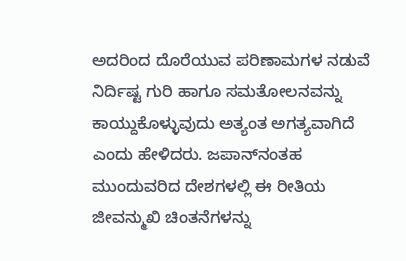ಅದರಿಂದ ದೊರೆಯುವ ಪರಿಣಾಮಗಳ ನಡುವೆ ನಿರ್ದಿಷ್ಟ ಗುರಿ ಹಾಗೂ ಸಮತೋಲನವನ್ನು ಕಾಯ್ದುಕೊಳ್ಳುವುದು ಅತ್ಯಂತ ಅಗತ್ಯವಾಗಿದೆ ಎಂದು ಹೇಳಿದರು. ಜಪಾನ್‌ನಂತಹ ಮುಂದುವರಿದ ದೇಶಗಳಲ್ಲಿ ಈ ರೀತಿಯ ಜೀವನ್ಮುಖಿ ಚಿಂತನೆಗಳನ್ನು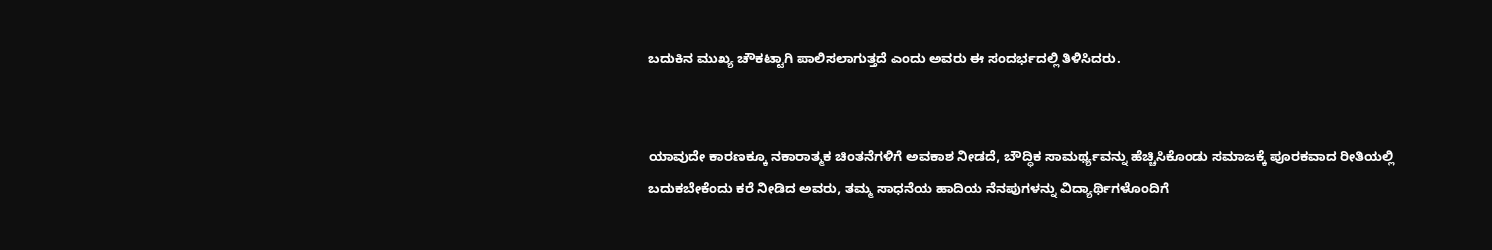ಬದುಕಿನ ಮುಖ್ಯ ಚೌಕಟ್ಟಾಗಿ ಪಾಲಿಸಲಾಗುತ್ತದೆ ಎಂದು ಅವರು ಈ ಸಂದರ್ಭದಲ್ಲಿ ತಿಳಿಸಿದರು.


ಯಾವುದೇ ಕಾರಣಕ್ಕೂ ನಕಾರಾತ್ಮಕ ಚಿಂತನೆಗಳಿಗೆ ಅವಕಾಶ ನೀಡದೆ, ಬೌದ್ಧಿಕ ಸಾಮರ್ಥ್ಯವನ್ನು ಹೆಚ್ಚಿಸಿಕೊಂಡು ಸಮಾಜಕ್ಕೆ ಪೂರಕವಾದ ರೀತಿಯಲ್ಲಿ ಬದುಕಬೇಕೆಂದು ಕರೆ ನೀಡಿದ ಅವರು, ತಮ್ಮ ಸಾಧನೆಯ ಹಾದಿಯ ನೆನಪುಗಳನ್ನು ವಿದ್ಯಾರ್ಥಿಗಳೊಂದಿಗೆ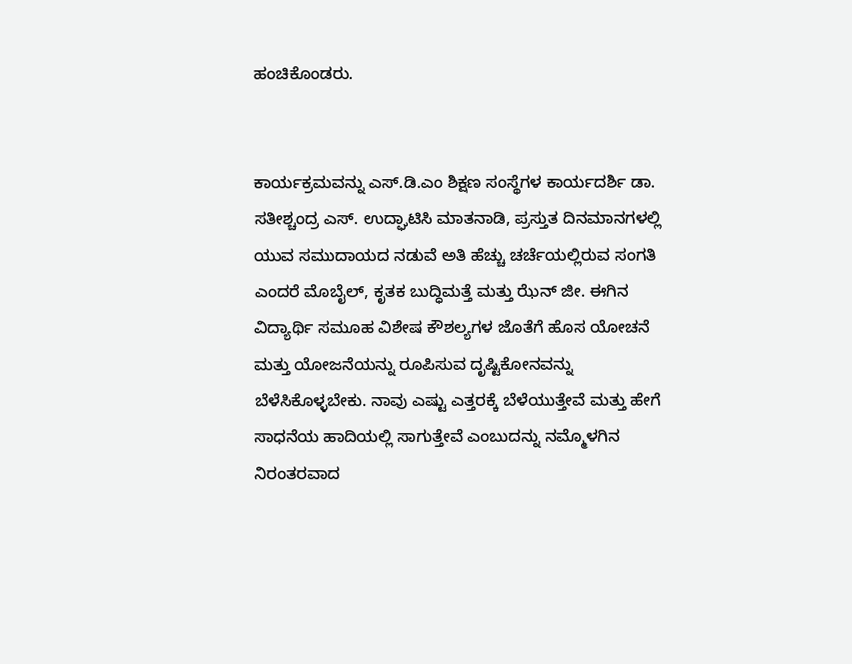ಹಂಚಿಕೊಂಡರು.


ಕಾರ್ಯಕ್ರಮವನ್ನು ಎಸ್.ಡಿ.ಎಂ ಶಿಕ್ಷಣ ಸಂಸ್ಥೆಗಳ ಕಾರ್ಯದರ್ಶಿ ಡಾ. ಸತೀಶ್ಚಂದ್ರ ಎಸ್. ಉದ್ಘಾಟಿಸಿ ಮಾತನಾಡಿ, ಪ್ರಸ್ತುತ ದಿನಮಾನಗಳಲ್ಲಿ ಯುವ ಸಮುದಾಯದ ನಡುವೆ ಅತಿ ಹೆಚ್ಚು ಚರ್ಚೆಯಲ್ಲಿರುವ ಸಂಗತಿ ಎಂದರೆ ಮೊಬೈಲ್, ಕೃತಕ ಬುದ್ಧಿಮತ್ತೆ ಮತ್ತು ಝೆನ್ ಜೀ. ಈಗಿನ ವಿದ್ಯಾರ್ಥಿ ಸಮೂಹ ವಿಶೇಷ ಕೌಶಲ್ಯಗಳ ಜೊತೆಗೆ ಹೊಸ ಯೋಚನೆ ಮತ್ತು ಯೋಜನೆಯನ್ನು ರೂಪಿಸುವ ದೃಷ್ಟಿಕೋನವನ್ನು ಬೆಳೆಸಿಕೊಳ್ಳಬೇಕು. ನಾವು ಎಷ್ಟು ಎತ್ತರಕ್ಕೆ ಬೆಳೆಯುತ್ತೇವೆ ಮತ್ತು ಹೇಗೆ ಸಾಧನೆಯ ಹಾದಿಯಲ್ಲಿ ಸಾಗುತ್ತೇವೆ ಎಂಬುದನ್ನು ನಮ್ಮೊಳಗಿನ ನಿರಂತರವಾದ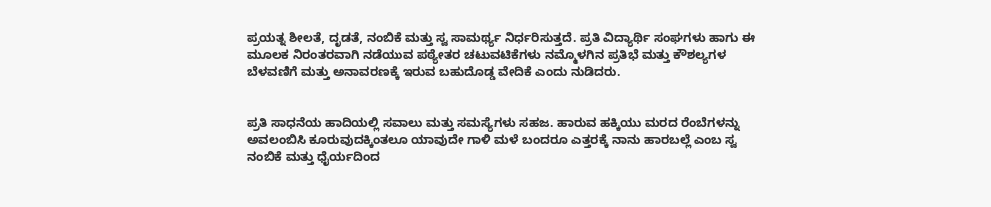ಪ್ರಯತ್ನ ಶೀಲತೆ, ದೃಡತೆ, ನಂಬಿಕೆ ಮತ್ತು ಸ್ವ ಸಾಮರ್ಥ್ಯ ನಿರ್ಧರಿಸುತ್ತದೆ. ಪ್ರತಿ ವಿದ್ಯಾರ್ಥಿ ಸಂಘಗಳು ಹಾಗು ಈ ಮೂಲಕ ನಿರಂತರವಾಗಿ ನಡೆಯುವ ಪಠ್ಯೇತರ ಚಟುವಟಿಕೆಗಳು ನಮ್ಮೊಳಗಿನ ಪ್ರತಿಭೆ ಮತ್ತು ಕೌಶಲ್ಯಗಳ ಬೆಳವಣಿಗೆ ಮತ್ತು ಅನಾವರಣಕ್ಕೆ ಇರುವ ಬಹುದೊಡ್ಡ ವೇದಿಕೆ ಎಂದು ನುಡಿದರು.


ಪ್ರತಿ ಸಾಧನೆಯ ಹಾದಿಯಲ್ಲಿ ಸವಾಲು ಮತ್ತು ಸಮಸ್ಯೆಗಳು ಸಹಜ. ಹಾರುವ ಹಕ್ಕಿಯು ಮರದ ರೆಂಬೆಗಳನ್ನು ಅವಲಂಬಿಸಿ ಕೂರುವುದಕ್ಕಿಂತಲೂ ಯಾವುದೇ ಗಾಳಿ ಮಳೆ ಬಂದರೂ ಎತ್ತರಕ್ಕೆ ನಾನು ಹಾರಬಲ್ಲೆ ಎಂಬ ಸ್ವ ನಂಬಿಕೆ ಮತ್ತು ಧೈರ್ಯದಿಂದ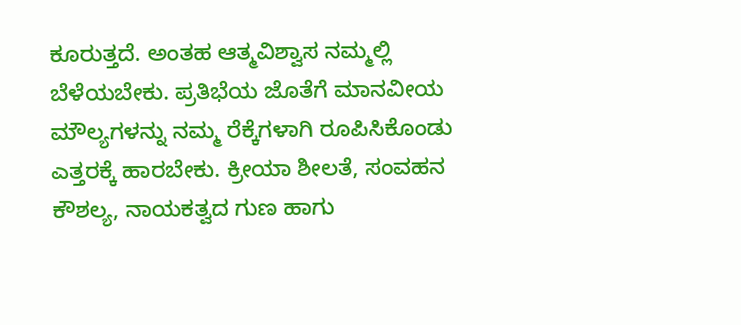ಕೂರುತ್ತದೆ. ಅಂತಹ ಆತ್ಮವಿಶ್ವಾಸ ನಮ್ಮಲ್ಲಿ ಬೆಳೆಯಬೇಕು. ಪ್ರತಿಭೆಯ ಜೊತೆಗೆ ಮಾನವೀಯ ಮೌಲ್ಯಗಳನ್ನು ನಮ್ಮ ರೆಕ್ಕೆಗಳಾಗಿ ರೂಪಿಸಿಕೊಂಡು ಎತ್ತರಕ್ಕೆ ಹಾರಬೇಕು. ಕ್ರೀಯಾ ಶೀಲತೆ, ಸಂವಹನ ಕೌಶಲ್ಯ, ನಾಯಕತ್ವದ ಗುಣ ಹಾಗು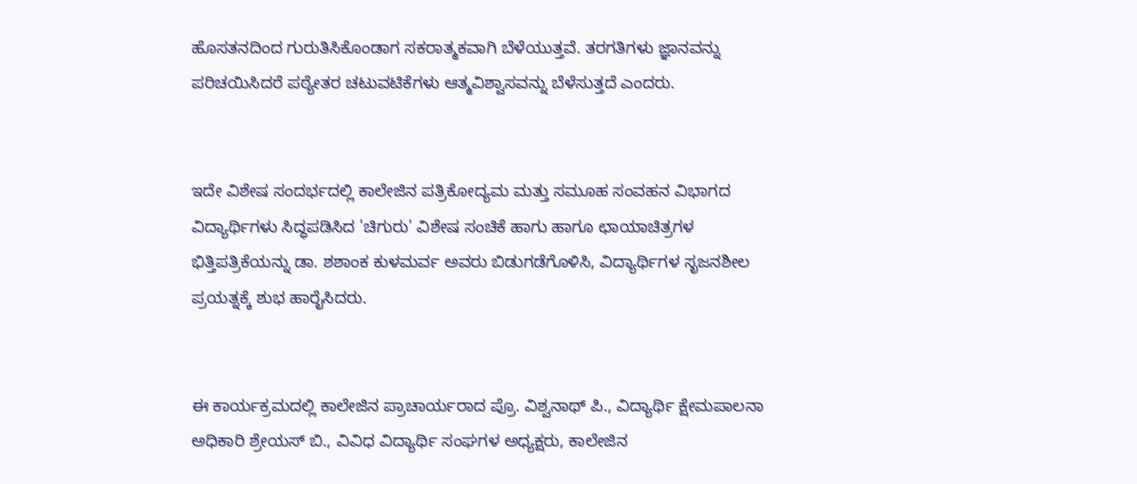ಹೊಸತನದಿಂದ ಗುರುತಿಸಿಕೊಂಡಾಗ ಸಕರಾತ್ಮಕವಾಗಿ ಬೆಳೆಯುತ್ತವೆ. ತರಗತಿಗಳು ಜ್ಞಾನವನ್ನು ಪರಿಚಯಿಸಿದರೆ ಪಠ್ಯೇತರ ಚಟುವಟಿಕೆಗಳು ಆತ್ಮವಿಶ್ವಾಸವನ್ನು ಬೆಳೆಸುತ್ತದೆ ಎಂದರು.


ಇದೇ ವಿಶೇಷ ಸಂದರ್ಭದಲ್ಲಿ ಕಾಲೇಜಿನ ಪತ್ರಿಕೋದ್ಯಮ ಮತ್ತು ಸಮೂಹ ಸಂವಹನ ವಿಭಾಗದ ವಿದ್ಯಾರ್ಥಿಗಳು ಸಿದ್ಧಪಡಿಸಿದ 'ಚಿಗುರು' ವಿಶೇಷ ಸಂಚಿಕೆ ಹಾಗು ಹಾಗೂ ಛಾಯಾಚಿತ್ರಗಳ ಭಿತ್ತಿಪತ್ರಿಕೆಯನ್ನು ಡಾ. ಶಶಾಂಕ ಕುಳಮರ್ವ ಅವರು ಬಿಡುಗಡೆಗೊಳಿಸಿ, ವಿದ್ಯಾರ್ಥಿಗಳ ಸೃಜನಶೀಲ ಪ್ರಯತ್ನಕ್ಕೆ ಶುಭ ಹಾರೈಸಿದರು.


ಈ ಕಾರ್ಯಕ್ರಮದಲ್ಲಿ ಕಾಲೇಜಿನ ಪ್ರಾಚಾರ್ಯರಾದ ಪ್ರೊ. ವಿಶ್ವನಾಥ್ ಪಿ., ವಿದ್ಯಾರ್ಥಿ ಕ್ಷೇಮಪಾಲನಾ ಅಧಿಕಾರಿ ಶ್ರೇಯಸ್ ಬಿ., ವಿವಿಧ ವಿದ್ಯಾರ್ಥಿ ಸಂಘಗಳ ಅಧ್ಯಕ್ಷರು, ಕಾಲೇಜಿನ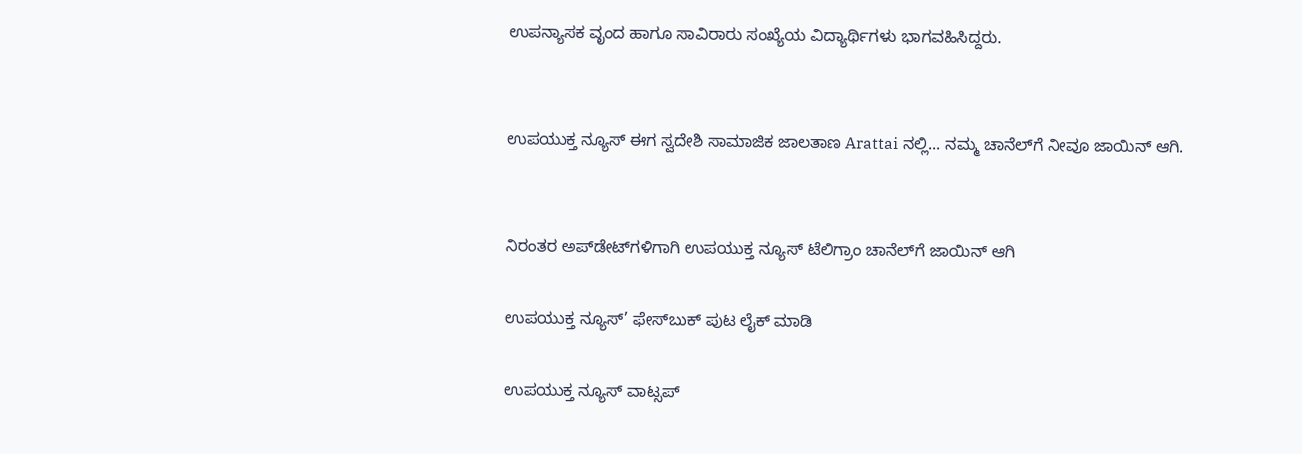ಉಪನ್ಯಾಸಕ ವೃಂದ ಹಾಗೂ ಸಾವಿರಾರು ಸಂಖ್ಯೆಯ ವಿದ್ಯಾರ್ಥಿಗಳು ಭಾಗವಹಿಸಿದ್ದರು.


ಉಪಯುಕ್ತ ನ್ಯೂಸ್ ಈಗ ಸ್ವದೇಶಿ ಸಾಮಾಜಿಕ ಜಾಲತಾಣ Arattai ನಲ್ಲಿ... ನಮ್ಮ ಚಾನೆಲ್‌ಗೆ ನೀವೂ ಜಾಯಿನ್ ಆಗಿ.


ನಿರಂತರ ಅಪ್‌ಡೇಟ್‌ಗಳಿಗಾಗಿ ಉಪಯುಕ್ತ ನ್ಯೂಸ್‌ ಟೆಲಿಗ್ರಾಂ ಚಾನೆಲ್‌ಗೆ ಜಾಯಿನ್‌ ಆಗಿ

ಉಪಯುಕ್ತ ನ್ಯೂಸ್‌’ ಫೇಸ್‌ಬುಕ್ ಪುಟ ಲೈಕ್ ಮಾಡಿ

ಉಪಯುಕ್ತ ನ್ಯೂಸ್‌ ವಾಟ್ಸಪ್‌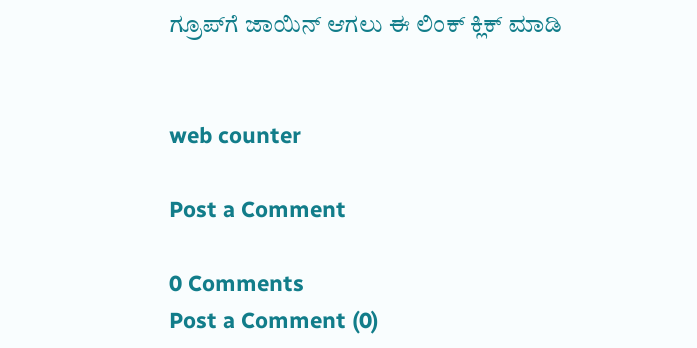ಗ್ರೂಪ್‌ಗೆ ಜಾಯಿನ್ ಆಗಲು ಈ ಲಿಂಕ್ ಕ್ಲಿಕ್ ಮಾಡಿ


web counter

Post a Comment

0 Comments
Post a Comment (0)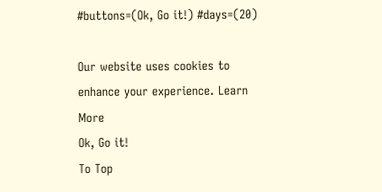#buttons=(Ok, Go it!) #days=(20)

Our website uses cookies to enhance your experience. Learn More
Ok, Go it!
To Top